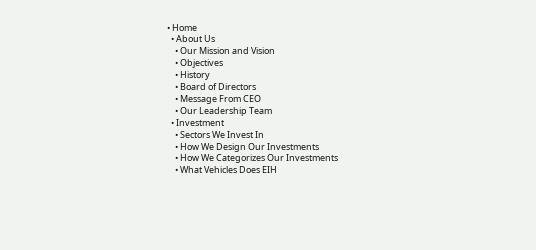• Home
  • About Us
    • Our Mission and Vision
    • Objectives
    • History
    • Board of Directors
    • Message From CEO
    • Our Leadership Team
  • Investment
    • Sectors We Invest In
    • How We Design Our Investments
    • How We Categorizes Our Investments
    • What Vehicles Does EIH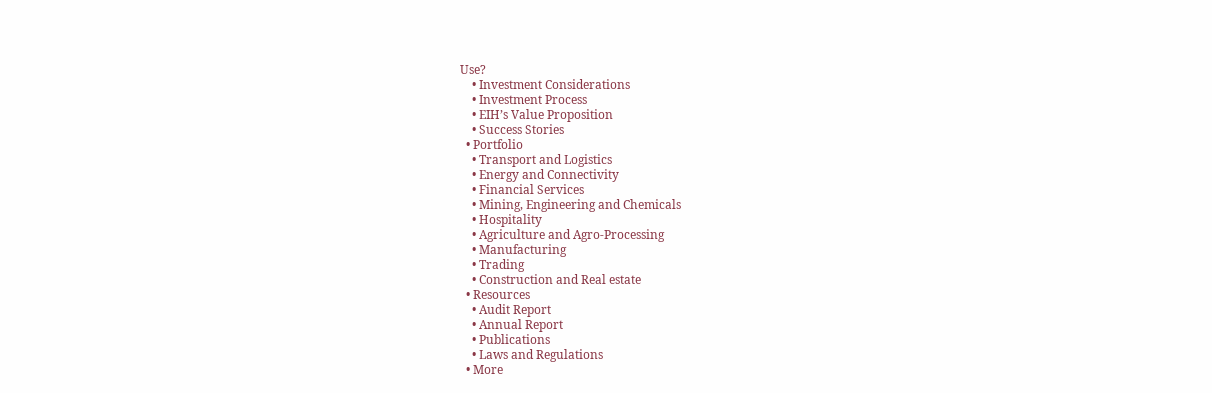Use?
    • Investment Considerations
    • Investment Process
    • EIH’s Value Proposition
    • Success Stories
  • Portfolio
    • Transport and Logistics
    • Energy and Connectivity
    • Financial Services
    • Mining, Engineering and Chemicals
    • Hospitality
    • Agriculture and Agro-Processing
    • Manufacturing
    • Trading
    • Construction and Real estate
  • Resources
    • Audit Report
    • Annual Report
    • Publications
    • Laws and Regulations
  • More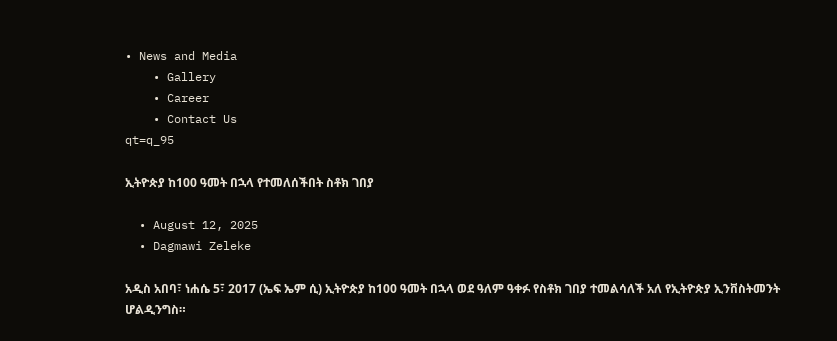• News and Media
    • Gallery
    • Career
    • Contact Us
qt=q_95

ኢትዮጵያ ከ100 ዓመት በኋላ የተመለሰችበት ስቶክ ገበያ

  • August 12, 2025
  • Dagmawi Zeleke

አዲስ አበባ፣ ነሐሴ 5፣ 2017 (ኤፍ ኤም ሲ) ኢትዮጵያ ከ100 ዓመት በኋላ ወደ ዓለም ዓቀፉ የስቶክ ገበያ ተመልሳለች አለ የኢትዮጵያ ኢንቨስትመንት ሆልዲንግስ።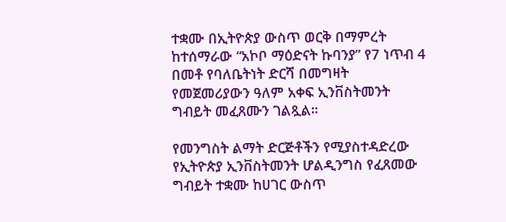ተቋሙ በኢትዮጵያ ውስጥ ወርቅ በማምረት ከተሰማራው “አኮቦ ማዕድናት ኩባንያ” የ7 ነጥብ 4 በመቶ የባለቤትነት ድርሻ በመግዛት የመጀመሪያውን ዓለም አቀፍ ኢንቨስትመንት ግብይት መፈጸሙን ገልጿል።

የመንግስት ልማት ድርጅቶችን የሚያስተዳድረው የኢትዮጵያ ኢንቨስትመንት ሆልዲንግስ የፈጸመው ግብይት ተቋሙ ከሀገር ውስጥ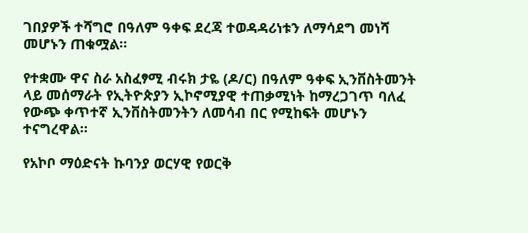ገበያዎች ተሻግሮ በዓለም ዓቀፍ ደረጃ ተወዳዳሪነቱን ለማሳደግ መነሻ መሆኑን ጠቁሟል።

የተቋሙ ዋና ስራ አስፈፃሚ ብሩክ ታዬ (ዶ/ር) በዓለም ዓቀፍ ኢንቨስትመንት ላይ መሰማራት የኢትዮጵያን ኢኮኖሚያዊ ተጠቃሚነት ከማረጋገጥ ባለፈ የውጭ ቀጥተኛ ኢንቨስትመንትን ለመሳብ በር የሚከፍት መሆኑን ተናግረዋል።

የአኮቦ ማዕድናት ኩባንያ ወርሃዊ የወርቅ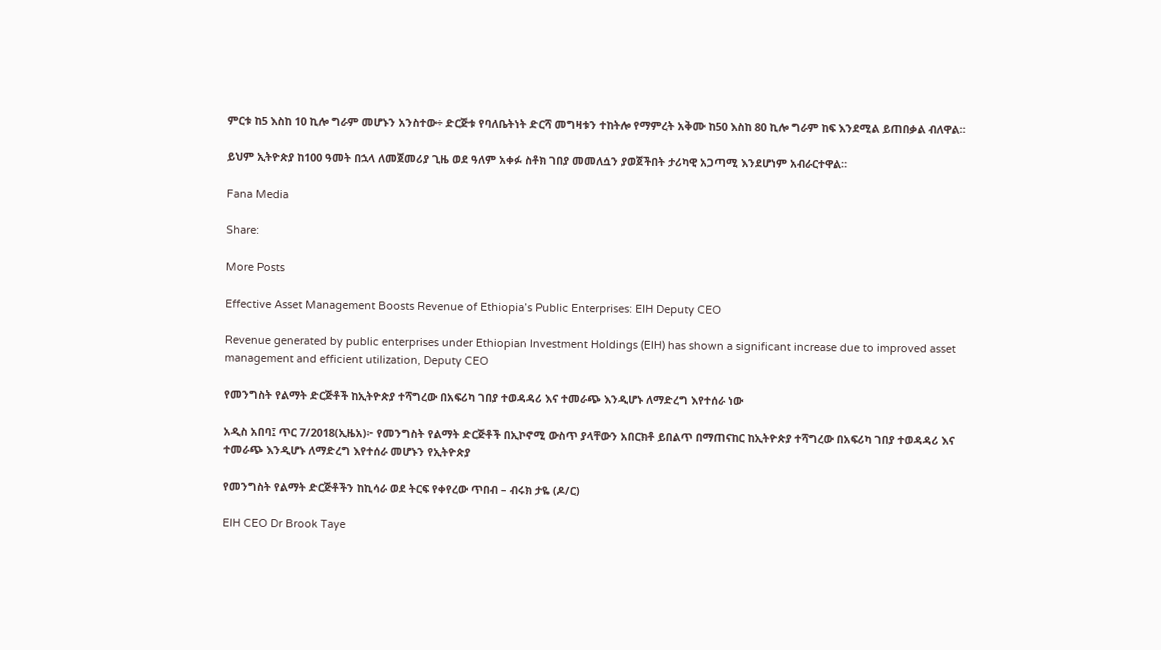ምርቱ ከ5 እስከ 10 ኪሎ ግራም መሆኑን አንስተው÷ ድርጅቱ የባለቤትነት ድርሻ መግዛቱን ተከትሎ የማምረት አቅሙ ከ50 እስከ 80 ኪሎ ግራም ከፍ እንደሚል ይጠበቃል ብለዋል።

ይህም ኢትዮጵያ ከ100 ዓመት በኋላ ለመጀመሪያ ጊዜ ወደ ዓለም አቀፉ ስቶክ ገበያ መመለሷን ያወጀችበት ታሪካዊ አጋጣሚ እንደሆነም አብራርተዋል።

Fana Media

Share:

More Posts

Effective Asset Management Boosts Revenue of Ethiopia’s Public Enterprises: EIH Deputy CEO

Revenue generated by public enterprises under Ethiopian Investment Holdings (EIH) has shown a significant increase due to improved asset management and efficient utilization, Deputy CEO

የመንግስት የልማት ድርጅቶች ከኢትዮጵያ ተሻግረው በአፍሪካ ገበያ ተወዳዳሪ እና ተመራጭ እንዲሆኑ ለማድረግ እየተሰራ ነው

አዲስ አበባ፤ ጥር 7/2018(ኢዜአ)፦ የመንግስት የልማት ድርጅቶች በኢኮኖሚ ውስጥ ያላቸውን አበርክቶ ይበልጥ በማጠናከር ከኢትዮጵያ ተሻግረው በአፍሪካ ገበያ ተወዳዳሪ እና ተመራጭ እንዲሆኑ ለማድረግ እየተሰራ መሆኑን የኢትዮጵያ

የመንግስት የልማት ድርጅቶችን ከኪሳራ ወደ ትርፍ የቀየረው ጥበብ – ብሩክ ታዬ (ዶ/ር)

EIH CEO Dr Brook Taye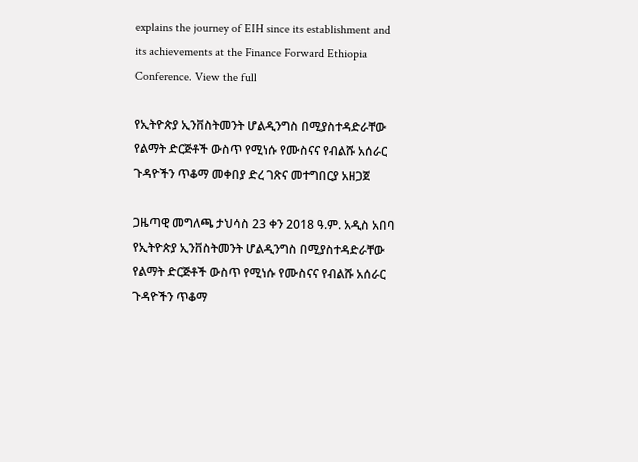explains the journey of EIH since its establishment and its achievements at the Finance Forward Ethiopia Conference. View the full

የኢትዮጵያ ኢንቨስትመንት ሆልዲንግስ በሚያስተዳድራቸው የልማት ድርጅቶች ውስጥ የሚነሱ የሙስናና የብልሹ አሰራር ጉዳዮችን ጥቆማ መቀበያ ድረ ገጽና መተግበርያ አዘጋጀ

ጋዜጣዊ መግለጫ ታህሳስ 23 ቀን 2018 ዓ.ም. አዲስ አበባ የኢትዮጵያ ኢንቨስትመንት ሆልዲንግስ በሚያስተዳድራቸው የልማት ድርጅቶች ውስጥ የሚነሱ የሙስናና የብልሹ አሰራር ጉዳዮችን ጥቆማ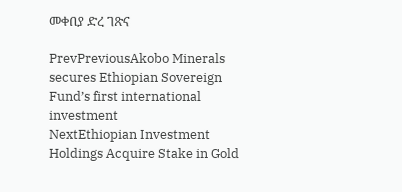መቀበያ ድረ ገጽና

PrevPreviousAkobo Minerals secures Ethiopian Sovereign Fund’s first international investment
NextEthiopian Investment Holdings Acquire Stake in Gold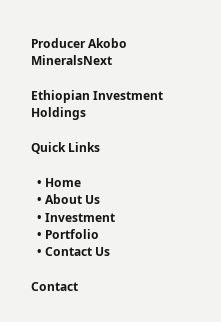Producer Akobo MineralsNext

Ethiopian Investment Holdings

Quick Links

  • Home
  • About Us
  • Investment
  • Portfolio
  • Contact Us

Contact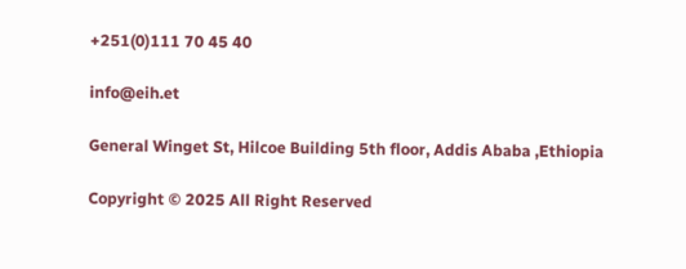+251(0)111 70 45 40

info@eih.et

General Winget St, Hilcoe Building 5th floor, Addis Ababa ,Ethiopia

Copyright © 2025 All Right Reserved